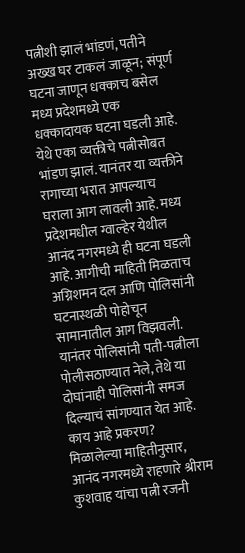पत्नीशी झालं भांडणं, पतीने अख्ख घर टाकलं जाळून; संपूर्ण घटना जाणून धक्काच बसेल
मध्य प्रदेशमध्ये एक धक्कादायक घटना घडली आहे. येथे एका व्यक्तीचे पत्नीसोबत भांडण झालं. यानंतर या व्यक्तीने रागाच्या भरात आपल्याच घराला आग लावली आहे. मध्य प्रदेशमधील ग्वाल्हेर येथील आनंद नगरमध्ये ही घटना घडली आहे. आगीची माहिती मिळताच अग्निशमन दल आणि पोलिसांनी घटनास्थळी पोहोचून सामानातील आग विझवली. यानंतर पोलिसांनी पती-पत्नीला पोलीसठाण्यात नेले, तेथे या दोघांनाही पोलिसांनी समज दिल्याचं सांगण्यात येत आहे.
काय आहे प्रकरण?
मिळालेल्या माहितीनुसार, आनंद नगरमध्ये राहणारे श्रीराम कुशवाह यांचा पत्नी रजनी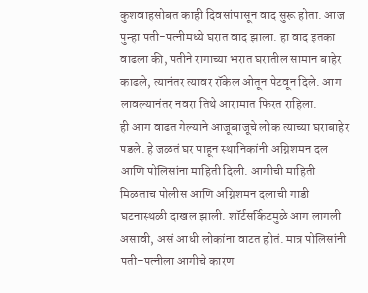कुशवाहसोबत काही दिवसांपासून वाद सुरू होता. आज पुन्हा पती-पत्नीमध्ये घरात वाद झाला. हा वाद इतका वाढला की, पतीने रागाच्या भरात घरातील सामान बाहेर काढले, त्यानंतर त्यावर रॉकेल ओतून पेटवून दिले. आग लावल्यानंतर नवरा तिथे आरामात फिरत राहिला.
ही आग वाढत गेल्याने आजूबाजूचे लोक त्याच्या घराबाहेर पडले. हे जळतं घर पाहून स्थानिकांनी अग्निशमन दल आणि पोलिसांना माहिती दिली. आगीची माहिती मिळताच पोलीस आणि अग्निशमन दलाची गाडी घटनास्थळी दाखल झाली. शॉर्टसर्किटमुळे आग लागली असावी, असं आधी लोकांना वाटत होतं. मात्र पोलिसांनी पती-पत्नीला आगीचे कारण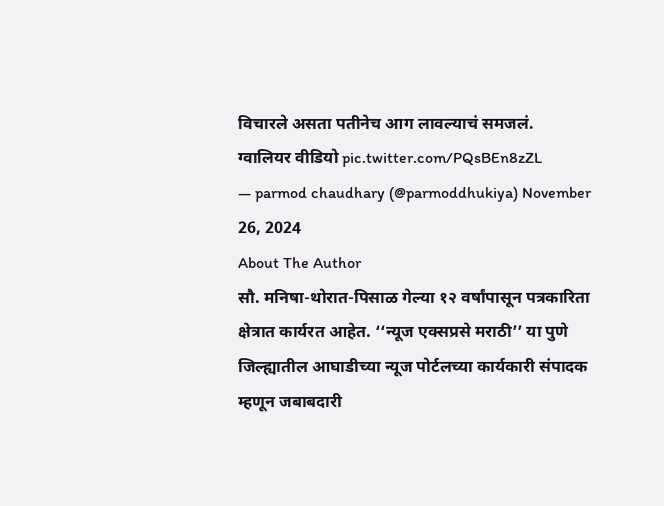विचारले असता पतीनेच आग लावल्याचं समजलं.
ग्वालियर वीडियो pic.twitter.com/PQsBEn8zZL
— parmod chaudhary (@parmoddhukiya) November 26, 2024
About The Author
सौ. मनिषा-थोरात-पिसाळ गेल्या १२ वर्षांपासून पत्रकारिता क्षेत्रात कार्यरत आहेत. ‘‘न्यूज एक्सप्रसे मराठी’’ या पुणे जिल्ह्यातील आघाडीच्या न्यूज पोर्टलच्या कार्यकारी संपादक म्हणून जबाबदारी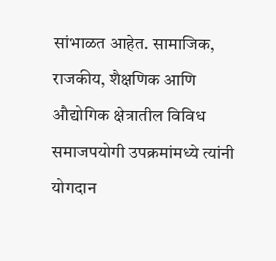सांभाळत आहेत. सामाजिक, राजकीय, शैक्षणिक आणि औद्योगिक क्षेत्रातील विविध समाजपयोगी उपक्रमांमध्ये त्यांनी योगदान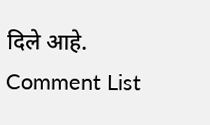दिले आहे.
Comment List